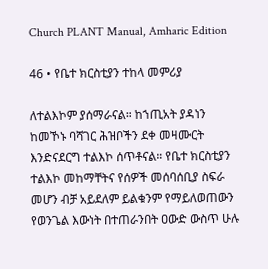Church PLANT Manual, Amharic Edition

46 • የቤተ ክርስቲያን ተከላ መምሪያ

ለተልእኮም ያሰማራናል። ከኀጢአት ያዳነን ከመኾኑ ባሻገር ሕዝቦችን ደቀ መዛሙርት እንድናደርግ ተልእኮ ሰጥቶናል። የቤተ ክርስቲያን ተልእኮ መከማቸትና የሰዎች መሰባሰቢያ ስፍራ መሆን ብቻ አይደለም ይልቁንም የማይለወጠውን የወንጌል እውነት በተጠራንበት ዐውድ ውስጥ ሁሉ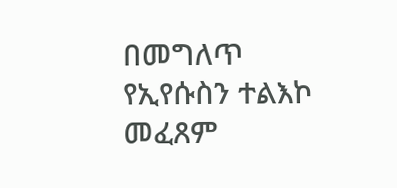በመግለጥ የኢየሱስን ተልእኮ መፈጸም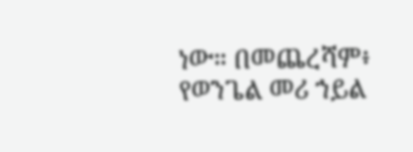ነው። በመጨረሻም፥ የወንጌል መሪ ኀይል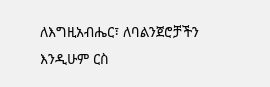ለእግዚአብሔር፣ ለባልንጀሮቻችን እንዲሁም ርስ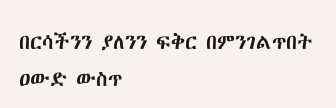በርሳችንን ያለንን ፍቅር በምንገልጥበት ዐውድ ውስጥ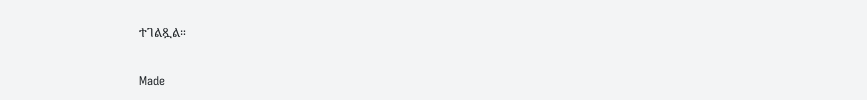ተገልጿል።

Made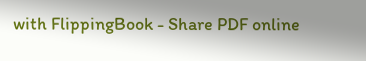with FlippingBook - Share PDF online